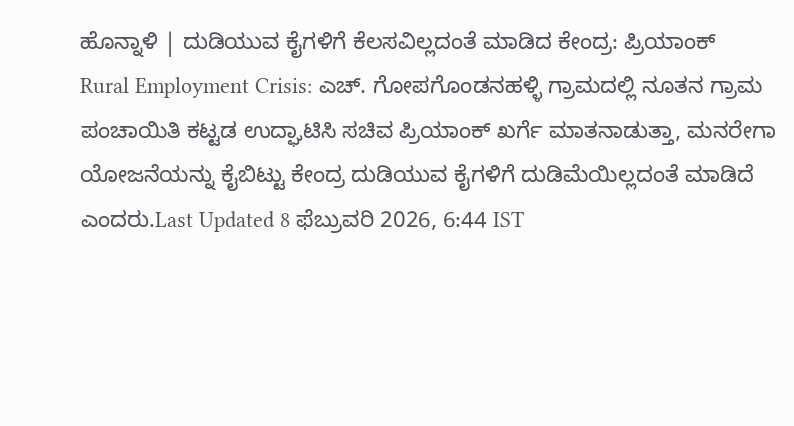ಹೊನ್ನಾಳಿ | ದುಡಿಯುವ ಕೈಗಳಿಗೆ ಕೆಲಸವಿಲ್ಲದಂತೆ ಮಾಡಿದ ಕೇಂದ್ರ: ಪ್ರಿಯಾಂಕ್
Rural Employment Crisis: ಎಚ್. ಗೋಪಗೊಂಡನಹಳ್ಳಿ ಗ್ರಾಮದಲ್ಲಿ ನೂತನ ಗ್ರಾಮ ಪಂಚಾಯಿತಿ ಕಟ್ಟಡ ಉದ್ಘಾಟಿಸಿ ಸಚಿವ ಪ್ರಿಯಾಂಕ್ ಖರ್ಗೆ ಮಾತನಾಡುತ್ತಾ, ಮನರೇಗಾ ಯೋಜನೆಯನ್ನು ಕೈಬಿಟ್ಟು ಕೇಂದ್ರ ದುಡಿಯುವ ಕೈಗಳಿಗೆ ದುಡಿಮೆಯಿಲ್ಲದಂತೆ ಮಾಡಿದೆ ಎಂದರು.Last Updated 8 ಫೆಬ್ರುವರಿ 2026, 6:44 IST